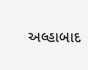અલ્હાબાદ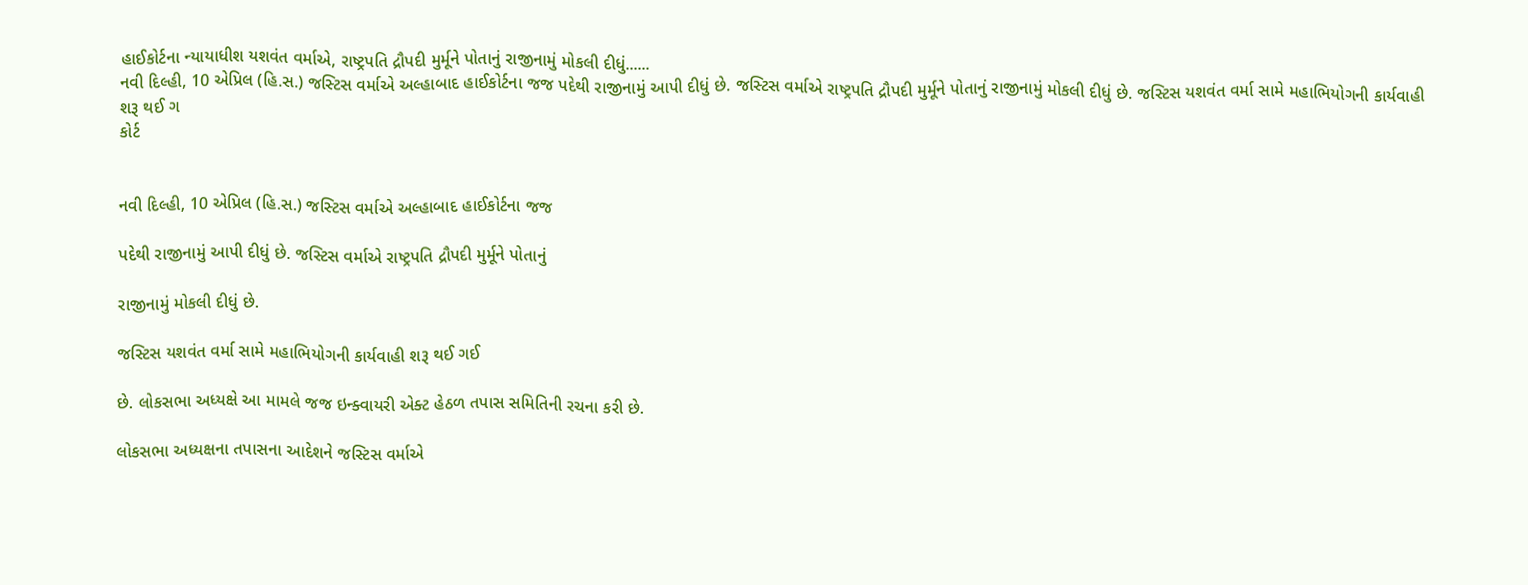હાઈકોર્ટના ન્યાયાધીશ યશવંત વર્માએ, રાષ્ટ્રપતિ દ્રૌપદી મુર્મૂને પોતાનું રાજીનામું મોકલી દીધું......
નવી દિલ્હી, 10 એપ્રિલ (હિ.સ.) જસ્ટિસ વર્માએ અલ્હાબાદ હાઈકોર્ટના જજ પદેથી રાજીનામું આપી દીધું છે. જસ્ટિસ વર્માએ રાષ્ટ્રપતિ દ્રૌપદી મુર્મૂને પોતાનું રાજીનામું મોકલી દીધું છે. જસ્ટિસ યશવંત વર્મા સામે મહાભિયોગની કાર્યવાહી શરૂ થઈ ગ
કોર્ટ


નવી દિલ્હી, 10 એપ્રિલ (હિ.સ.) જસ્ટિસ વર્માએ અલ્હાબાદ હાઈકોર્ટના જજ

પદેથી રાજીનામું આપી દીધું છે. જસ્ટિસ વર્માએ રાષ્ટ્રપતિ દ્રૌપદી મુર્મૂને પોતાનું

રાજીનામું મોકલી દીધું છે.

જસ્ટિસ યશવંત વર્મા સામે મહાભિયોગની કાર્યવાહી શરૂ થઈ ગઈ

છે. લોકસભા અધ્યક્ષે આ મામલે જજ ઇન્ક્વાયરી એક્ટ હેઠળ તપાસ સમિતિની રચના કરી છે.

લોકસભા અધ્યક્ષના તપાસના આદેશને જસ્ટિસ વર્માએ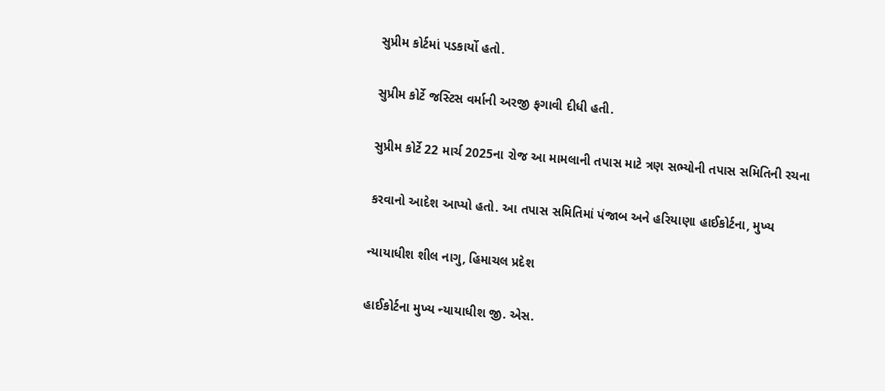સુપ્રીમ કોર્ટમાં પડકાર્યો હતો.

સુપ્રીમ કોર્ટે જસ્ટિસ વર્માની અરજી ફગાવી દીધી હતી.

સુપ્રીમ કોર્ટે 22 માર્ચ 2025ના રોજ આ મામલાની તપાસ માટે ત્રણ સભ્યોની તપાસ સમિતિની રચના

કરવાનો આદેશ આપ્યો હતો. આ તપાસ સમિતિમાં પંજાબ અને હરિયાણા હાઈકોર્ટના, મુખ્ય

ન્યાયાધીશ શીલ નાગુ, હિમાચલ પ્રદેશ

હાઈકોર્ટના મુખ્ય ન્યાયાધીશ જી. એસ.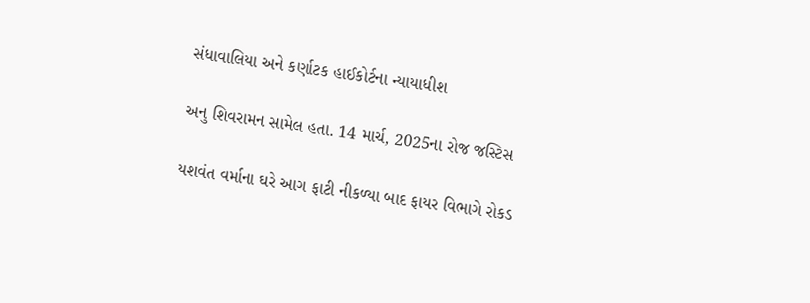સંધાવાલિયા અને કર્ણાટક હાઈકોર્ટના ન્યાયાધીશ

અનુ શિવરામન સામેલ હતા. 14 માર્ચ, 2025ના રોજ જસ્ટિસ

યશવંત વર્માના ઘરે આગ ફાટી નીકળ્યા બાદ ફાયર વિભાગે રોકડ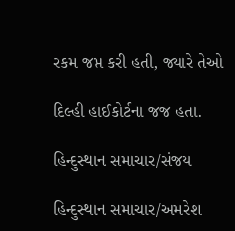રકમ જપ્ત કરી હતી, જ્યારે તેઓ

દિલ્હી હાઈકોર્ટના જજ હતા.

હિન્દુસ્થાન સમાચાર/સંજય

હિન્દુસ્થાન સમાચાર/અમરેશ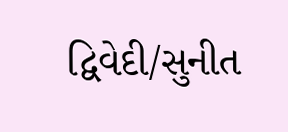દ્વિવેદી/સુનીત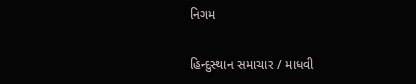નિગમ

હિન્દુસ્થાન સમાચાર / માધવી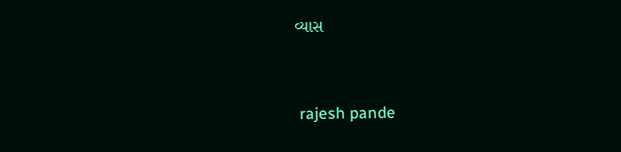વ્યાસ


 rajesh pande